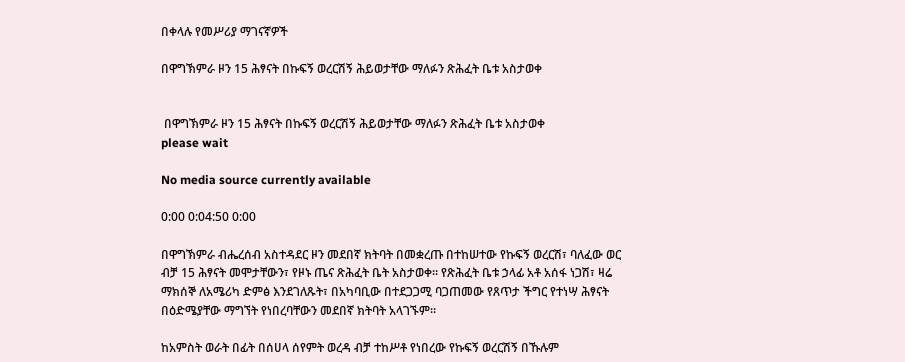በቀላሉ የመሥሪያ ማገናኛዎች

በዋግኽምራ ዞን 15 ሕፃናት በኩፍኝ ወረርሽኝ ሕይወታቸው ማለፉን ጽሕፈት ቤቱ አስታወቀ


 በዋግኽምራ ዞን 15 ሕፃናት በኩፍኝ ወረርሽኝ ሕይወታቸው ማለፉን ጽሕፈት ቤቱ አስታወቀ
please wait

No media source currently available

0:00 0:04:50 0:00

በዋግኽምራ ብሔረሰብ አስተዳደር ዞን መደበኛ ክትባት በመቋረጡ በተከሠተው የኩፍኝ ወረርሽ፣ ባለፈው ወር ብቻ 15 ሕፃናት መሞታቸውን፣ የዞኑ ጤና ጽሕፈት ቤት አስታወቀ። የጽሕፈት ቤቱ ኃላፊ አቶ አሰፋ ነጋሽ፣ ዛሬ ማክሰኞ ለአሜሪካ ድምፅ እንደገለጹት፣ በአካባቢው በተደጋጋሚ ባጋጠመው የጸጥታ ችግር የተነሣ ሕፃናት በዕድሜያቸው ማግኘት የነበረባቸውን መደበኛ ክትባት አላገኙም።

ከአምስት ወራት በፊት በሰሀላ ሰየምት ወረዳ ብቻ ተከሥቶ የነበረው የኩፍኝ ወረርሽኝ በኹሉም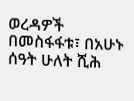ወረዳዎች በመስፋፋቱ፣ በአሁኑ ሰዓት ሁለት ሺሕ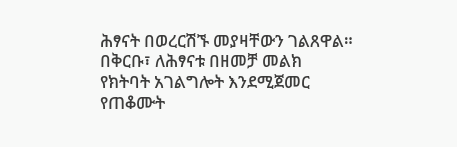ሕፃናት በወረርሽኙ መያዛቸውን ገልጸዋል። በቅርቡ፣ ለሕፃናቱ በዘመቻ መልክ የክትባት አገልግሎት እንደሚጀመር የጠቆሙት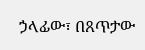ኃላፊው፣ በጸጥታው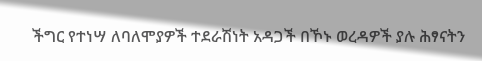ችግር የተነሣ ለባለሞያዎች ተደራሽነት አዳጋች በኾኑ ወረዳዎች ያሉ ሕፃናትን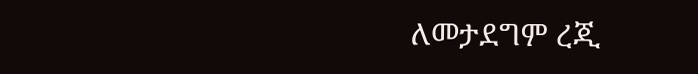ለመታደግም ረጂ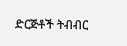ድርጅቶች ትብብር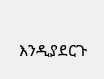እንዲያደርጉ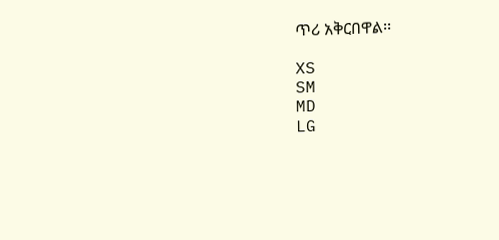ጥሪ አቅርበዋል፡፡

XS
SM
MD
LG